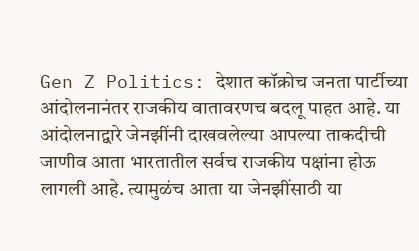Gen Z Politics: देशात कॉक्रोच जनता पार्टीच्या आंदोलनानंतर राजकीय वातावरणच बदलू पाहत आहे. या आंदोलनाद्वारे जेनझींनी दाखवलेल्या आपल्या ताकदीची जाणीव आता भारतातील सर्वच राजकीय पक्षांना होऊ लागली आहे. त्यामुळंच आता या जेनझींसाठी या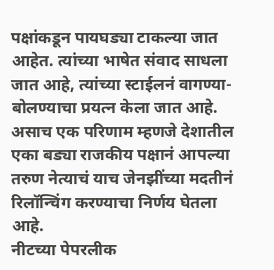पक्षांकडून पायघड्या टाकल्या जात आहेत. त्यांच्या भाषेत संवाद साधला जात आहे, त्यांच्या स्टाईलनं वागण्या-बोलण्याचा प्रयत्न केला जात आहे. असाच एक परिणाम म्हणजे देशातील एका बड्या राजकीय पक्षानं आपल्या तरुण नेत्याचं याच जेनझींच्या मदतीनं रिलॉन्चिंग करण्याचा निर्णय घेतला आहे.
नीटच्या पेपरलीक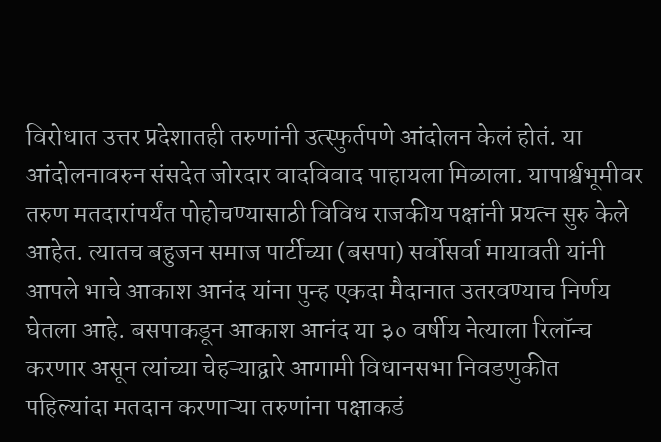विरोधात उत्तर प्रदेशातही तरुणांनी उत्स्फुर्तपणे आंदोलन केलं होतं. या आंदोलनावरुन संसदेत जोरदार वादविवाद पाहायला मिळाला. यापार्श्वभूमीवर तरुण मतदारांपर्यंत पोहोचण्यासाठी विविध राजकीय पक्षांनी प्रयत्न सुरु केले आहेत. त्यातच बहुजन समाज पार्टीच्या (बसपा) सर्वोसर्वा मायावती यांनी आपले भाचे आकाश आनंद यांना पुन्ह एकदा मैदानात उतरवण्याच निर्णय घेतला आहे. बसपाकडून आकाश आनंद या ३० वर्षीय नेत्याला रिलॉन्च करणार असून त्यांच्या चेहऱ्याद्वारे आगामी विधानसभा निवडणुकीत पहिल्यांदा मतदान करणाऱ्या तरुणांना पक्षाकडं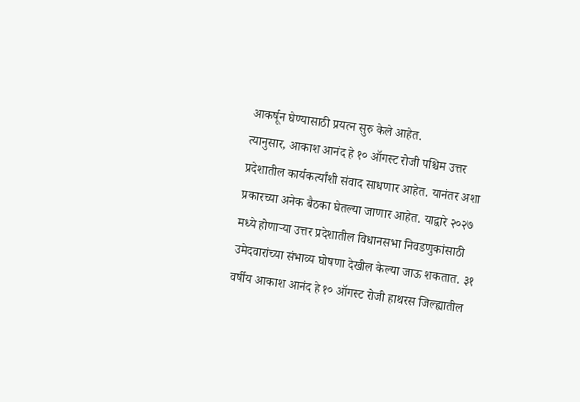आकर्षून घेण्यासाठी प्रयत्न सुरु केले आहेत.
त्यानुसार, आकाश आनंद हे १० ऑगस्ट रोजी पश्चिम उत्तर प्रदेशातील कार्यकर्त्यांशी संवाद साधणार आहेत. यानंतर अशा प्रकारच्या अनेक बैठका घेतल्या जाणार आहेत. याद्वारे २०२७ मध्ये होणाऱ्या उत्तर प्रदेशातील विधानसभा निवडणुकांसाठी उमेदवारांच्या संभाव्य घोषणा देखील केल्या जाऊ शकतात. ३१ वर्षीय आकाश आनंद हे १० ऑगस्ट रोजी हाथरस जिल्ह्यातील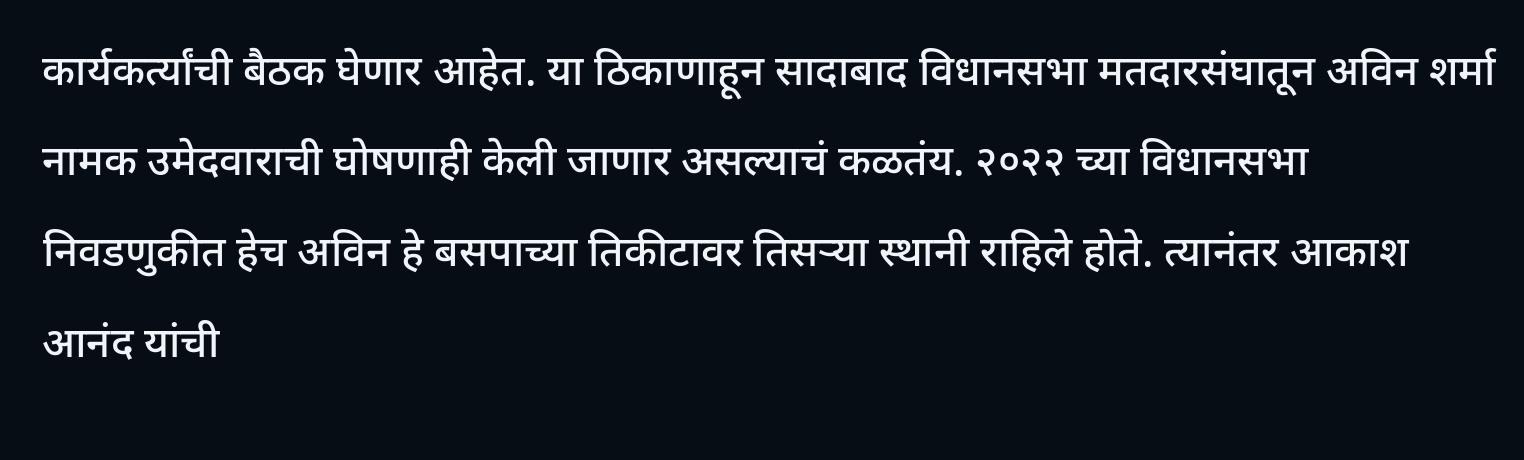कार्यकर्त्यांची बैठक घेणार आहेत. या ठिकाणाहून सादाबाद विधानसभा मतदारसंघातून अविन शर्मा नामक उमेदवाराची घोषणाही केली जाणार असल्याचं कळतंय. २०२२ च्या विधानसभा निवडणुकीत हेच अविन हे बसपाच्या तिकीटावर तिसऱ्या स्थानी राहिले होते. त्यानंतर आकाश आनंद यांची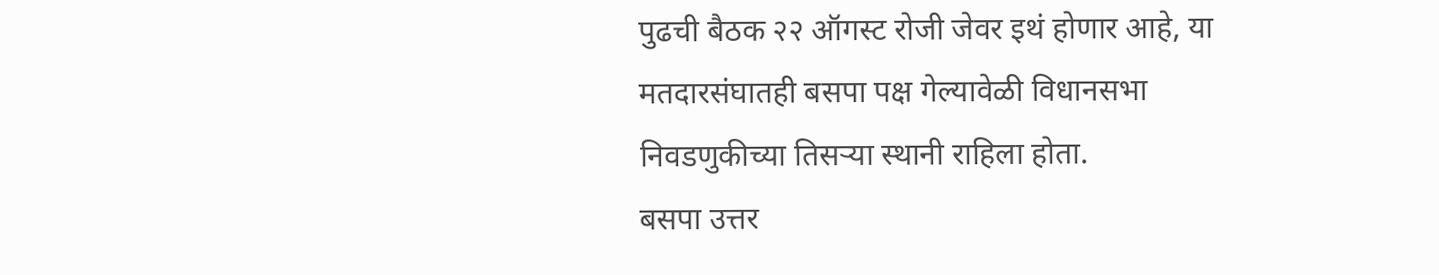पुढची बैठक २२ ऑगस्ट रोजी जेवर इथं होणार आहे, या मतदारसंघातही बसपा पक्ष गेल्यावेळी विधानसभा निवडणुकीच्या तिसऱ्या स्थानी राहिला होता.
बसपा उत्तर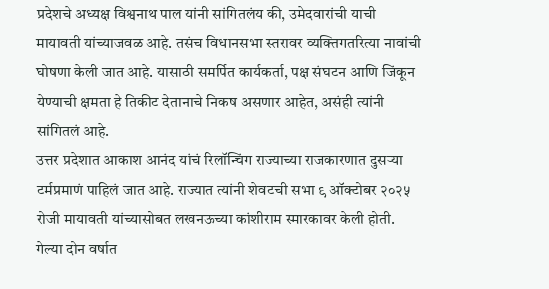प्रदेशचे अध्यक्ष विश्वनाथ पाल यांनी सांगितलंय की, उमेदवारांची याची मायावती यांच्याजवळ आहे. तसंच विधानसभा स्तरावर व्यक्तिगतरित्या नावांची घोषणा केली जात आहे. यासाठी समर्पित कार्यकर्ता, पक्ष संघटन आणि जिंकून येण्याची क्षमता हे तिकीट देतानाचे निकष असणार आहेत, असंही त्यांनी सांगितलं आहे.
उत्तर प्रदेशात आकाश आनंद यांचं रिलॉन्चिंग राज्याच्या राजकारणात दुसऱ्या टर्मप्रमाणं पाहिलं जात आहे. राज्यात त्यांनी शेवटची सभा ९ ऑक्टोबर २०२५ रोजी मायावती यांच्यासोबत लखनऊच्या कांशीराम स्मारकावर केली होती. गेल्या दोन वर्षात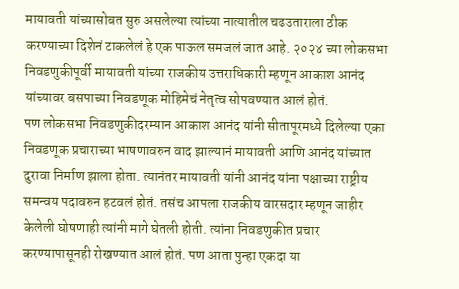मायावती यांच्यासोबत सुरु असलेल्या त्यांच्या नात्यातील चढउताराला ठीक करण्याच्या दिशेनं टाकलेलं हे एक पाऊल समजलं जात आहे. २०२४ च्या लोकसभा निवडणुकीपूर्वी मायावती यांच्या राजकीय उत्तराधिकारी म्हणून आकाश आनंद यांच्यावर बसपाच्या निवडणूक मोहिमेचं नेतृत्व सोपवण्यात आलं होतं.
पण लोकसभा निवडणुकीदरम्यान आकाश आनंद यांनी सीतापूरमध्ये दिलेल्या एका निवडणूक प्रचाराच्या भाषणावरुन वाद झाल्यानं मायावती आणि आनंद यांच्यात दुरावा निर्माण झाला होता. त्यानंतर मायावती यांनी आनंद यांना पक्षाच्या राष्ट्रीय समन्वय पदावरुन हटवलं होतं. तसंच आपला राजकीय वारसदार म्हणून जाहीर केलेली घोषणाही त्यांनी मागे घेतली होती. त्यांना निवडणुकीत प्रचार करण्यापासूनही रोखण्यात आलं होतं. पण आता पुन्हा एकदा या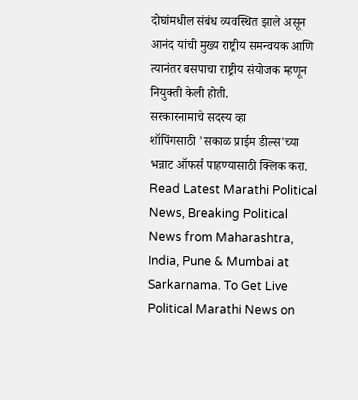दोघांमधील संबंध व्यवस्थित झाले असून आनंद यांची मुख्य राष्ट्रीय समन्वयक आणि त्यानंतर बसपाचा राष्ट्रीय संयोजक म्हणून नियुक्ती केली होती.
सरकारनामाचे सदस्य व्हा
शॉपिंगसाठी 'सकाळ प्राईम डील्स'च्या भन्नाट ऑफर्स पाहण्यासाठी क्लिक करा.
Read Latest Marathi Political News, Breaking Political News from Maharashtra, India, Pune & Mumbai at Sarkarnama. To Get Live Political Marathi News on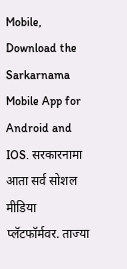Mobile, Download the Sarkarnama Mobile App for Android and IOS. सरकारनामा आता सर्व सोशल मीडिया प्लॅटफॉर्मवर. ताज्या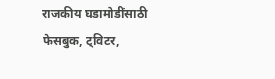राजकीय घडामोडींसाठी फेसबुक, ट्विटर,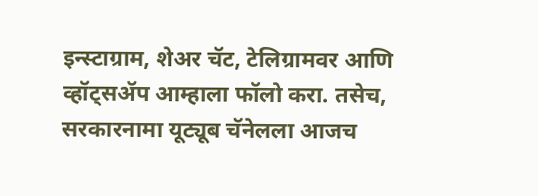इन्स्टाग्राम, शेअर चॅट, टेलिग्रामवर आणि व्हॉट्सॲप आम्हाला फॉलो करा. तसेच, सरकारनामा यूट्यूब चॅनेलला आजच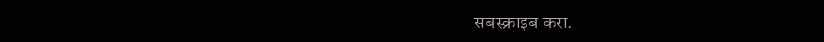सबस्क्राइब करा.